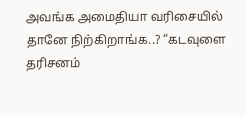அவங்க அமைதியா வரிசையில் தானே நிற்கிறாங்க..? “கடவுளை தரிசனம்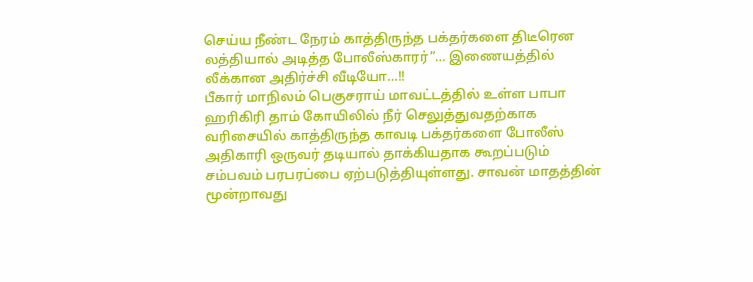செய்ய நீண்ட நேரம் காத்திருந்த பக்தர்களை திடீரென லத்தியால் அடித்த போலீஸ்காரர்”… இணையத்தில் லீக்கான அதிர்ச்சி வீடியோ…!!
பீகார் மாநிலம் பெகுசராய் மாவட்டத்தில் உள்ள பாபா ஹரிகிரி தாம் கோயிலில் நீர் செலுத்துவதற்காக வரிசையில் காத்திருந்த காவடி பக்தர்களை போலீஸ் அதிகாரி ஒருவர் தடியால் தாக்கியதாக கூறப்படும் சம்பவம் பரபரப்பை ஏற்படுத்தியுள்ளது. சாவன் மாதத்தின் மூன்றாவது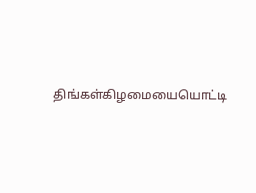திங்கள்கிழமையையொட்டி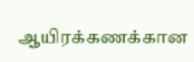ஆயிரக்கணக்கான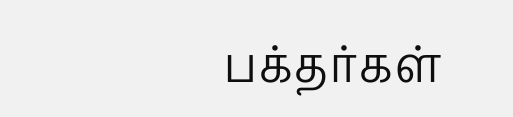பக்தர்கள்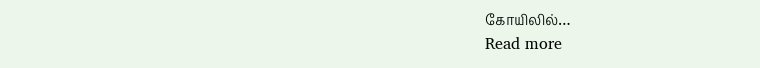கோயிலில்…
Read more